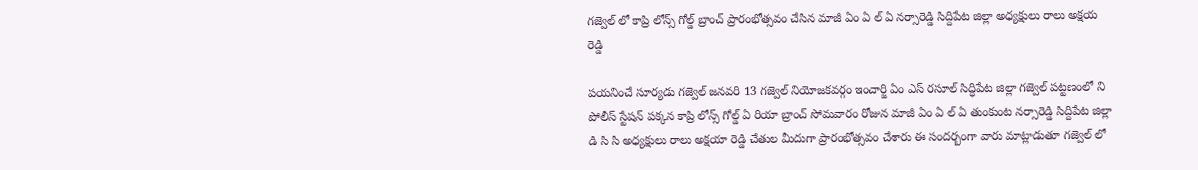గజ్వెల్ లో కాప్రి లోన్స్ గోల్డ్ బ్రాంచ్ ప్రారంభోత్సవం చేసిన మాజీ ఏం ఏ ల్ ఏ నర్సారెడ్డి సిద్దిపేట జిల్లా అధ్యక్షులు రాలు అక్షయ రెడ్డి

పయనించే సూర్యడు గజ్వెల్ జనవరి 13 గజ్వెల్ నియోజకవర్గం ఇంచార్జి ఏం ఎస్ రసూల్ సిద్ధిపేట జిల్లా గజ్వెల్ పట్టణంలో ని పోలీస్ స్టేషన్ పక్కన కాప్రి లోన్స్ గోల్డ్ ఏ రియా బ్రాంచ్ సోమవారం రోజున మాజీ ఏం ఏ ల్ ఏ తుంకుంట నర్సారెడ్డి సిద్దిపేట జిల్లా డి సి సి అధ్యక్షులు రాలు అక్షయా రెడ్డి చేతుల మీదుగా ప్రారంభోత్సవం చేశారు ఈ సందర్బంగా వారు మాట్లాడుతూ గజ్వెల్ లో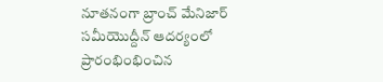నూతనంగా బ్రాంచ్ మేనిజార్ సమీయొద్దీన్ ఆదర్యంలో ప్రారంభింభించిన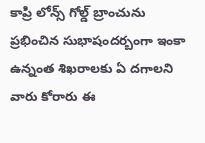కాప్రి లోన్స్ గోల్డ్ బ్రాంచును ప్రభించిన సుభాషందర్బంగా ఇంకా ఉన్నంత శిఖరాలకు ఏ దగాలని వారు కోరారు ఈ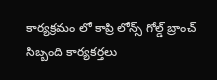కార్యక్రమం లో కాప్రి లోన్స్ గోల్డ్ బ్రాంచ్ సిబ్బంది కార్యకర్తలు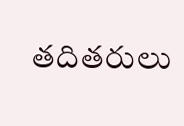తదితరులు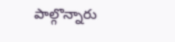పాల్గొన్నారు